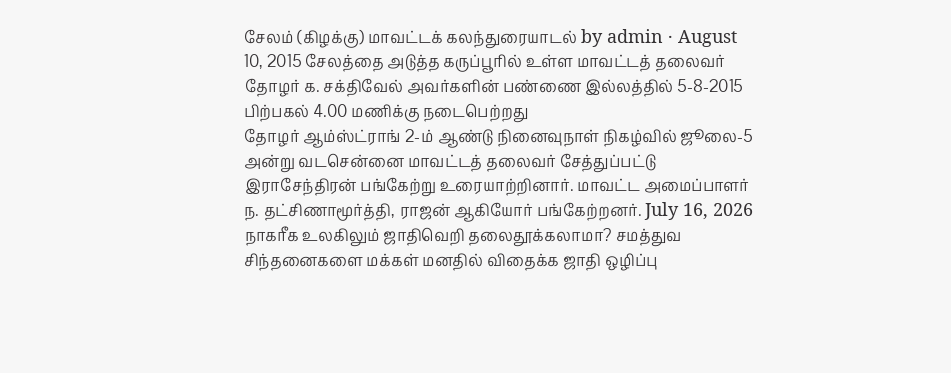சேலம் (கிழக்கு) மாவட்டக் கலந்துரையாடல் by admin · August 10, 2015 சேலத்தை அடுத்த கருப்பூரில் உள்ள மாவட்டத் தலைவர் தோழர் க. சக்திவேல் அவர்களின் பண்ணை இல்லத்தில் 5-8-2015 பிற்பகல் 4.00 மணிக்கு நடைபெற்றது
தோழர் ஆம்ஸ்ட்ராங் 2-ம் ஆண்டு நினைவுநாள் நிகழ்வில் ஜூலை-5 அன்று வடசென்னை மாவட்டத் தலைவர் சேத்துப்பட்டு இராசேந்திரன் பங்கேற்று உரையாற்றினார். மாவட்ட அமைப்பாளர் ந. தட்சிணாமூர்த்தி, ராஜன் ஆகியோர் பங்கேற்றனர். July 16, 2026
நாகரீக உலகிலும் ஜாதிவெறி தலைதூக்கலாமா? சமத்துவ சிந்தனைகளை மக்கள் மனதில் விதைக்க ஜாதி ஒழிப்பு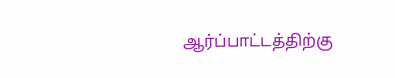ஆர்ப்பாட்டத்திற்கு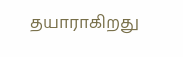தயாராகிறது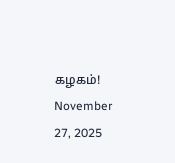கழகம்! November 27, 2025